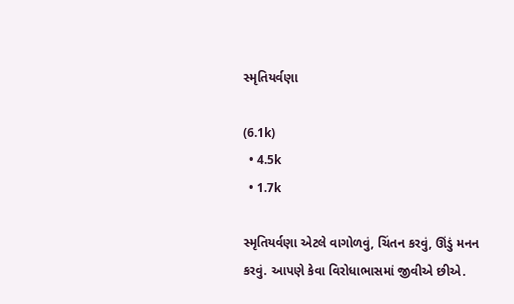સ્મૃતિયર્વણા

(6.1k)
  • 4.5k
  • 1.7k

સ્મૃતિયર્વણા એટલે વાગોળવું, ચિંતન કરવું, ઊંડું મનન કરવું. આપણે કેવા વિરોધાભાસમાં જીવીએ છીએ.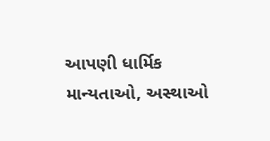આપણી ધાર્મિક માન્યતાઓ, અસ્થાઓ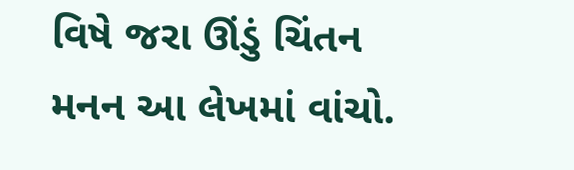વિષે જરા ઊંડું ચિંતન મનન આ લેખમાં વાંચો.